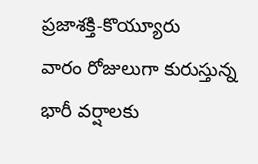ప్రజాశక్తి-కొయ్యూరు
వారం రోజులుగా కురుస్తున్న భారీ వర్షాలకు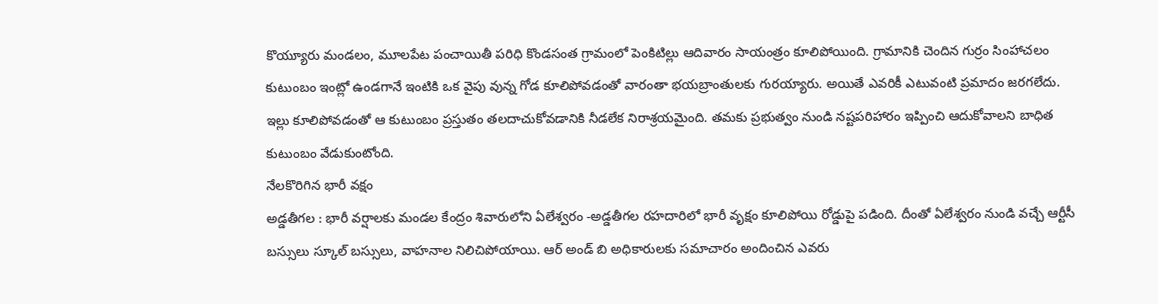కొయ్యూరు మండలం, మూలపేట పంచాయితీ పరిధి కొండసంత గ్రామంలో పెంకిటిల్లు ఆదివారం సాయంత్రం కూలిపోయింది. గ్రామానికి చెందిన గుర్రం సింహాచలం కుటుంబం ఇంట్లో ఉండగానే ఇంటికి ఒక వైపు వున్న గోడ కూలిపోవడంతో వారంతా భయబ్రాంతులకు గురయ్యారు. అయితే ఎవరికీ ఎటువంటి ప్రమాదం జరగలేదు. ఇల్లు కూలిపోవడంతో ఆ కుటుంబం ప్రస్తుతం తలదాచుకోవడానికి నీడలేక నిరాశ్రయమైంది. తమకు ప్రభుత్వం నుండి నష్టపరిహారం ఇప్పించి ఆదుకోవాలని బాధిత కుటుంబం వేడుకుంటోంది.
నేలకొరిగిన భారీ వక్షం
అడ్డతీగల : భారీ వర్షాలకు మండల కేంద్రం శివారులోని ఏలేశ్వరం -అడ్డతీగల రహదారిలో భారీ వృక్షం కూలిపోయి రోడ్డుపై పడింది. దీంతో ఏలేశ్వరం నుండి వచ్చే ఆర్టీసీ బస్సులు స్కూల్ బస్సులు, వాహనాల నిలిచిపోయాయి. ఆర్ అండ్ బి అధికారులకు సమాచారం అందించిన ఎవరు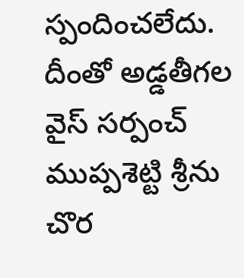స్పందించలేదు. దీంతో అడ్డతీగల వైస్ సర్పంచ్ ముప్పశెట్టి శ్రీను చొర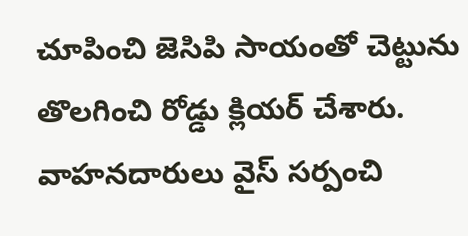చూపించి జెసిపి సాయంతో చెట్టును తొలగించి రోడ్డు క్లియర్ చేశారు. వాహనదారులు వైస్ సర్పంచి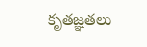కృతజ్ఞతలు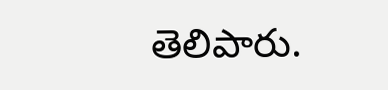తెలిపారు.